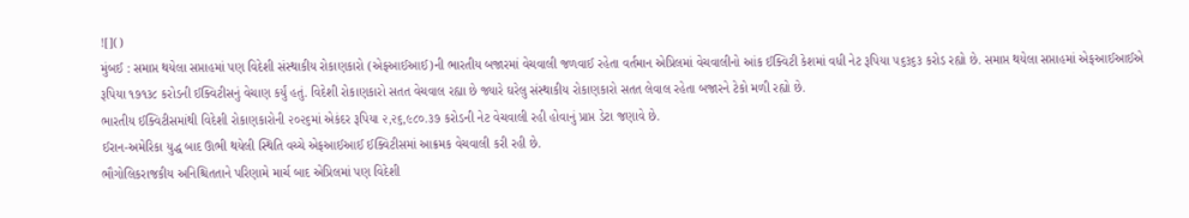![]()
મુંબઈ : સમાપ્ત થયેલા સપ્તાહમાં પણ વિદેશી સંસ્થાકીય રોકાણકારો (એફઆઈઆઈ)ની ભારતીય બજારમાં વેચવાલી જળવાઈ રહેતા વર્તમાન એપ્રિલમાં વેચવાલીનો આંક ઈક્વિટી કેશમાં વધી નેટ રૂપિયા ૫૬૩૬૩ કરોડ રહ્યો છે. સમાપ્ત થયેલા સપ્તાહમાં એફઆઈઆઈએ રૂપિયા ૧૭૧૩૮ કરોડની ઈક્વિટીસનું વેચાણ કર્યું હતું. વિદેશી રોકાણકારો સતત વેચવાલ રહ્યા છે જ્યારે ઘરેલુ સંસ્થાકીય રોકાણકારો સતત લેવાલ રહેતા બજારને ટેકો મળી રહ્યો છે.
ભારતીય ઈક્વિટીસમાંથી વિદેશી રોકાણકારોની ૨૦૨૬માં એકંદર રૂપિયા ૨,૨૬,૯૮૦.૩૭ કરોડની નેટ વેચવાલી રહી હોવાનું પ્રાપ્ત ડેટા જણાવે છે.
ઈરાન-અમેરિકા યુદ્ધ બાદ ઊભી થયેલી સ્થિતિ વચ્ચે એફઆઈઆઈ ઈક્વિટીસમાં આક્રમક વેચવાલી કરી રહી છે.
ભૌગોલિકરાજકીય અનિશ્ચિતતાને પરિણામે માર્ચ બાદ એપ્રિલમાં પણ વિદેશી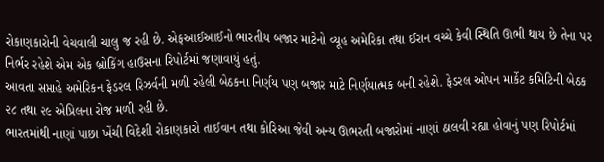રોકાણકારોની વેચવાલી ચાલુ જ રહી છે. એફઆઈઆઈનો ભારતીય બજાર માટેનો વ્યૂહ અમેરિકા તથા ઈરાન વચ્ચે કેવી સ્થિતિ ઊભી થાય છે તેના પર નિર્ભર રહેશે એમ એક બ્રોકિંગ હાઉસના રિપોર્ટમાં જણાવાયું હતું.
આવતા સપ્તાહે અમેરિકન ફેડરલ રિઝર્વની મળી રહેલી બેઠકના નિર્ણય પણ બજાર માટે નિર્ણયાત્મક બની રહેશે. ફેડરલ ઓપન માર્કેટ કમિટિની બેઠક ૨૮ તથા ૨૯ એપ્રિલના રોજ મળી રહી છે.
ભારતમાંથી નાણાં પાછા ખેંચી વિદેશી રોકાણકારો તાઈવાન તથા કોરિઆ જેવી અન્ય ઊભરતી બજારોમાં નાણાં ઠાલવી રહ્યા હોવાનું પણ રિપોર્ટમાં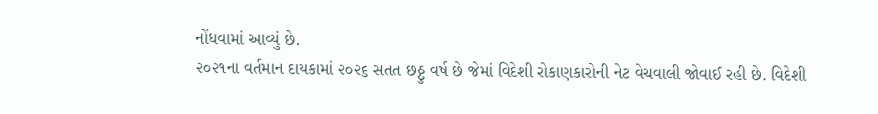નોંધવામાં આવ્યું છે.
૨૦૨૧ના વર્તમાન દાયકામાં ૨૦૨૬ સતત છઠ્ઠુ વર્ષ છે જેમાં વિદેશી રોકાણકારોની નેટ વેચવાલી જોવાઈ રહી છે. વિદેશી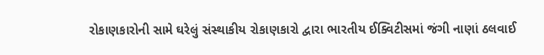રોકાણકારોની સામે ઘરેલું સંસ્થાકીય રોકાણકારો દ્વારા ભારતીય ઈક્વિટીસમાં જંગી નાણાં ઠલવાઈ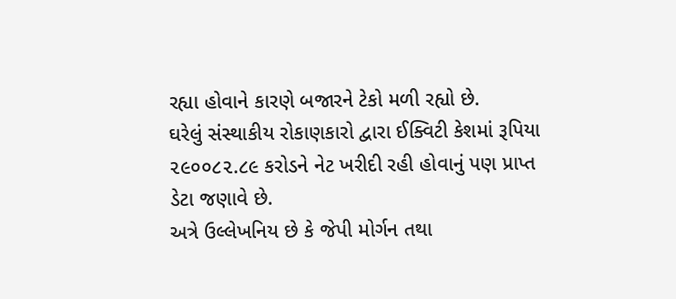રહ્યા હોવાને કારણે બજારને ટેકો મળી રહ્યો છે.
ઘરેલું સંસ્થાકીય રોકાણકારો દ્વારા ઈક્વિટી કેશમાં રૂપિયા ૨૯૦૦૮૨.૮૯ કરોડને નેટ ખરીદી રહી હોવાનું પણ પ્રાપ્ત ડેટા જણાવે છે.
અત્રે ઉલ્લેખનિય છે કે જેપી મોર્ગન તથા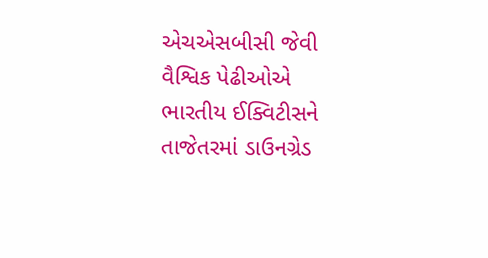એચએસબીસી જેવી વૈશ્વિક પેઢીઓએ ભારતીય ઈક્વિટીસને તાજેતરમાં ડાઉનગ્રેડ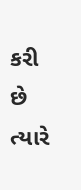કરી છે ત્યારે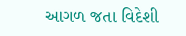આગળ જતા વિદેશી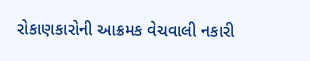રોકાણકારોની આક્રમક વેચવાલી નકારી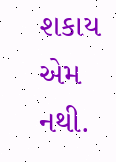શકાય એમ નથી.